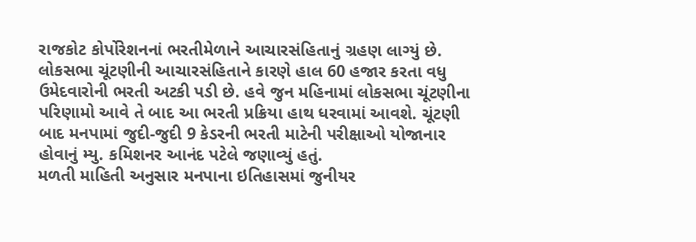રાજકોટ કોર્પોરેશનનાં ભરતીમેળાને આચારસંહિતાનું ગ્રહણ લાગ્યું છે. લોકસભા ચૂંટણીની આચારસંહિતાને કારણે હાલ 60 હજાર કરતા વધુ ઉમેદવારોની ભરતી અટકી પડી છે. હવે જુન મહિનામાં લોકસભા ચૂંટણીના પરિણામો આવે તે બાદ આ ભરતી પ્રક્રિયા હાથ ધરવામાં આવશે. ચૂંટણી બાદ મનપામાં જુદી-જુદી 9 કેડરની ભરતી માટેની પરીક્ષાઓ યોજાનાર હોવાનું મ્યુ. કમિશનર આનંદ પટેલે જણાવ્યું હતું.
મળતી માહિતી અનુસાર મનપાના ઇતિહાસમાં જુનીયર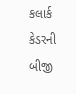કલાર્ક કેડરની બીજી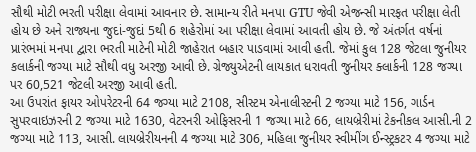સૌથી મોટી ભરતી પરીક્ષા લેવામાં આવનાર છે. સામાન્ય રીતે મનપા GTU જેવી એજન્સી મારફત પરીક્ષા લેતી હોય છે અને રાજ્યના જુદાં-જુદાં 5થી 6 શહેરોમાં આ પરીક્ષા લેવામાં આવતી હોય છે. જે અંતર્ગત વર્ષનાં પ્રારંભમાં મનપા દ્વારા ભરતી માટેની મોટી જાહેરાત બહાર પાડવામાં આવી હતી. જેમાં કુલ 128 જેટલા જુનીયર કલાર્કની જગ્યા માટે સૌથી વધુ અરજી આવી છે. ગ્રેજ્યુએટની લાયકાત ધરાવતી જુનીયર ક્લાર્કની 128 જગ્યા પર 60,521 જેટલી અરજી આવી હતી.
આ ઉપરાંત ફાયર ઓપરેટરની 64 જગ્યા માટે 2108, સીસ્ટમ એનાલીસ્ટની 2 જગ્યા માટે 156, ગાર્ડન સુપરવાઇઝરની 2 જગ્યા માટે 1630, વેટરનરી ઓફિસરની 1 જગ્યા માટે 66, લાયબ્રેરીમાં ટેકનીકલ આસી.ની 2 જગ્યા માટે 113, આસી. લાયબ્રેરીયનની 4 જગ્યા માટે 306, મહિલા જુનીયર સ્વીમીંગ ઈન્સ્ટ્રકટર 4 જગ્યા માટે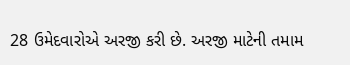28 ઉમેદવારોએ અરજી કરી છે. અરજી માટેની તમામ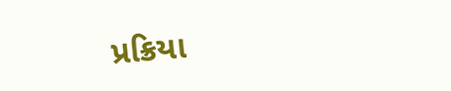પ્રક્રિયા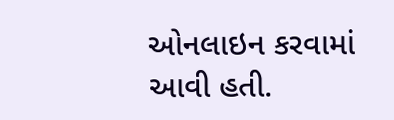ઓનલાઇન કરવામાં આવી હતી.